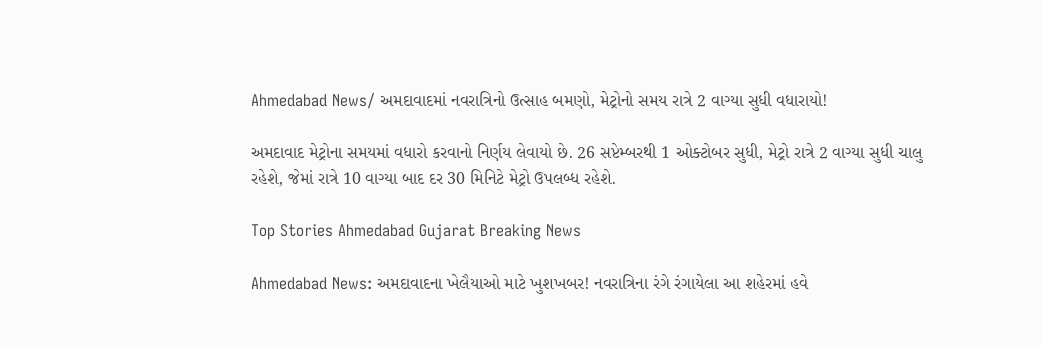Ahmedabad News/ અમદાવાદમાં નવરાત્રિનો ઉત્સાહ બમણો, મેટ્રોનો સમય રાત્રે 2 વાગ્યા સુધી વધારાયો!

અમદાવાદ મેટ્રોના સમયમાં વધારો કરવાનો નિર્ણય લેવાયો છે. 26 સપ્ટેમ્બરથી 1 ઓક્ટોબર સુધી, મેટ્રો રાત્રે 2 વાગ્યા સુધી ચાલુ રહેશે, જેમાં રાત્રે 10 વાગ્યા બાદ દર 30 મિનિટે મેટ્રો ઉપલબ્ધ રહેશે.

Top Stories Ahmedabad Gujarat Breaking News

Ahmedabad News: અમદાવાદના ખેલૈયાઓ માટે ખુશખબર! નવરાત્રિના રંગે રંગાયેલા આ શહેરમાં હવે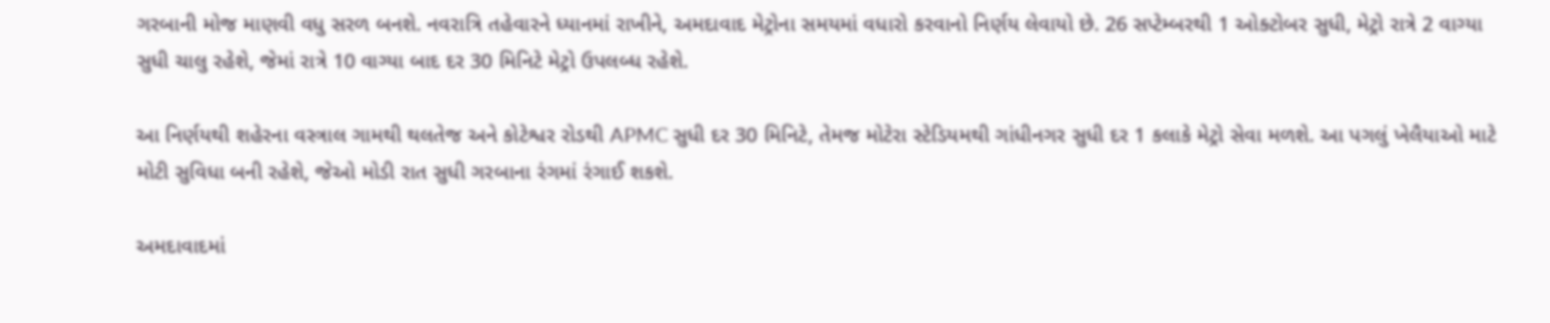ગરબાની મોજ માણવી વધુ સરળ બનશે. નવરાત્રિ તહેવારને ધ્યાનમાં રાખીને, અમદાવાદ મેટ્રોના સમયમાં વધારો કરવાનો નિર્ણય લેવાયો છે. 26 સપ્ટેમ્બરથી 1 ઓક્ટોબર સુધી, મેટ્રો રાત્રે 2 વાગ્યા સુધી ચાલુ રહેશે, જેમાં રાત્રે 10 વાગ્યા બાદ દર 30 મિનિટે મેટ્રો ઉપલબ્ધ રહેશે.

આ નિર્ણયથી શહેરના વસ્ત્રાલ ગામથી થલતેજ અને કોટેશ્વર રોડથી APMC સુધી દર 30 મિનિટે, તેમજ મોટેરા સ્ટેડિયમથી ગાંધીનગર સુધી દર 1 કલાકે મેટ્રો સેવા મળશે. આ પગલું ખેલૈયાઓ માટે મોટી સુવિધા બની રહેશે, જેઓ મોડી રાત સુધી ગરબાના રંગમાં રંગાઈ શકશે.

અમદાવાદમાં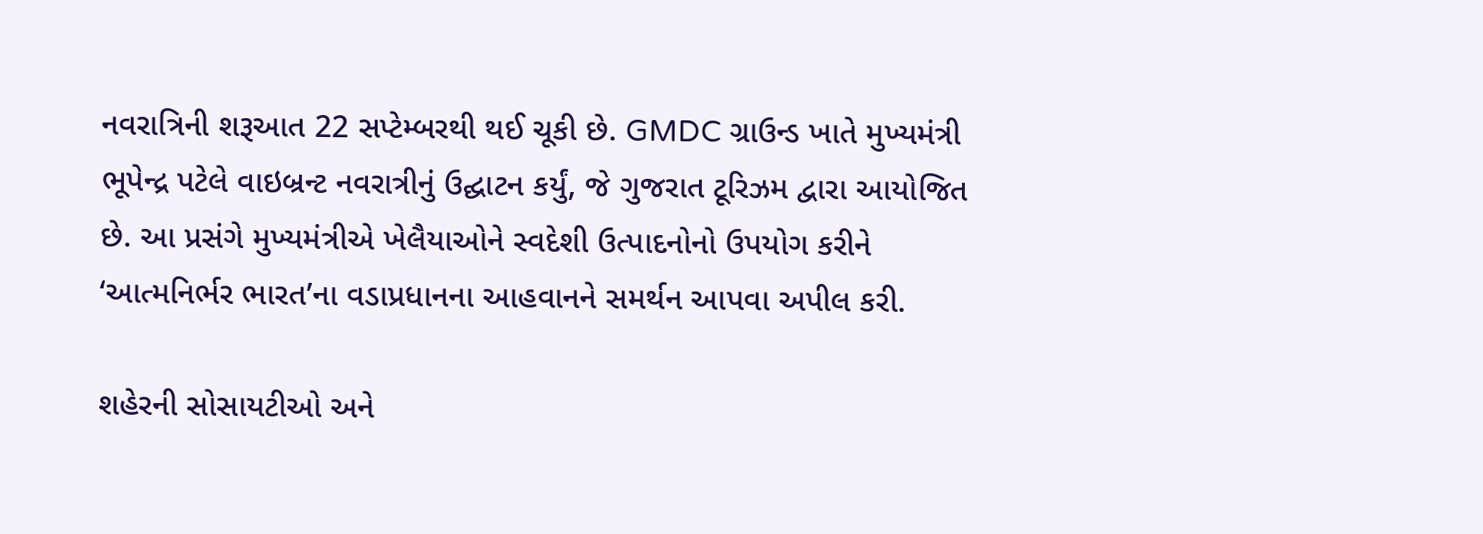નવરાત્રિની શરૂઆત 22 સપ્ટેમ્બરથી થઈ ચૂકી છે. GMDC ગ્રાઉન્ડ ખાતે મુખ્યમંત્રી ભૂપેન્દ્ર પટેલે વાઇબ્રન્ટ નવરાત્રીનું ઉદ્ઘાટન કર્યું, જે ગુજરાત ટૂરિઝમ દ્વારા આયોજિત છે. આ પ્રસંગે મુખ્યમંત્રીએ ખેલૈયાઓને સ્વદેશી ઉત્પાદનોનો ઉપયોગ કરીને ‘આત્મનિર્ભર ભારત’ના વડાપ્રધાનના આહવાનને સમર્થન આપવા અપીલ કરી.

શહેરની સોસાયટીઓ અને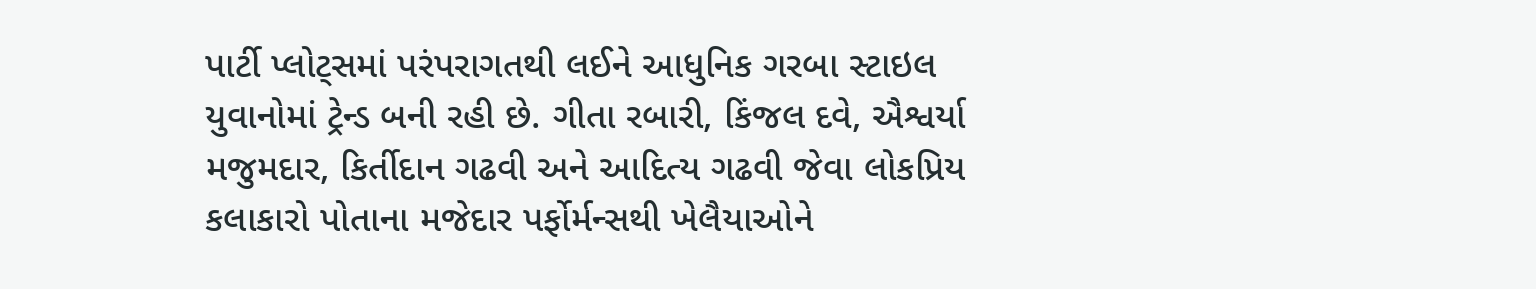પાર્ટી પ્લોટ્સમાં પરંપરાગતથી લઈને આધુનિક ગરબા સ્ટાઇલ યુવાનોમાં ટ્રેન્ડ બની રહી છે. ગીતા રબારી, કિંજલ દવે, ઐશ્વર્યા મજુમદાર, કિર્તીદાન ગઢવી અને આદિત્ય ગઢવી જેવા લોકપ્રિય કલાકારો પોતાના મજેદાર પર્ફોર્મન્સથી ખેલૈયાઓને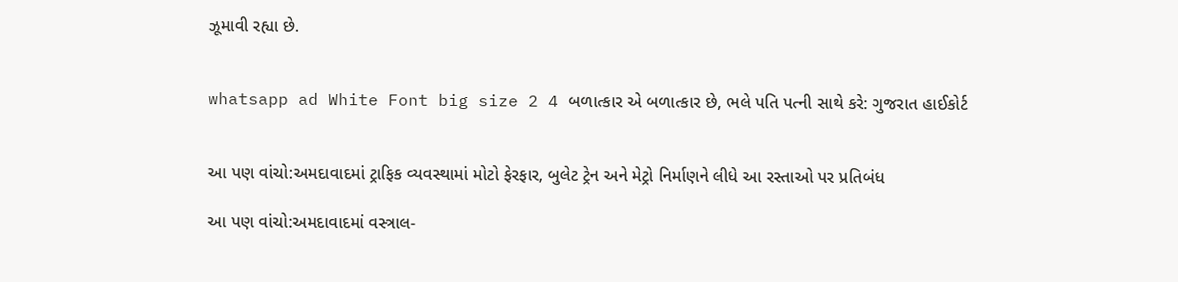ઝૂમાવી રહ્યા છે.


whatsapp ad White Font big size 2 4 બળાત્કાર એ બળાત્કાર છે, ભલે પતિ પત્ની સાથે કરે: ગુજરાત હાઈકોર્ટ


આ પણ વાંચો:અમદાવાદમાં ટ્રાફિક વ્યવસ્થામાં મોટો ફેરફાર, બુલેટ ટ્રેન અને મેટ્રો નિર્માણને લીધે આ રસ્તાઓ પર પ્રતિબંધ

આ પણ વાંચો:અમદાવાદમાં વસ્ત્રાલ-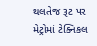થલતેજ રૂટ પર મેટ્રોમાં ટેક્નિકલ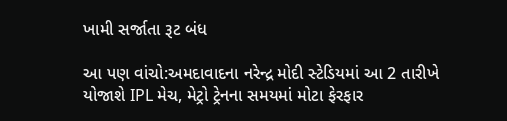ખામી સર્જાતા રૂટ બંધ

આ પણ વાંચો:અમદાવાદના નરેન્દ્ર મોદી સ્ટેડિયમાં આ 2 તારીખે યોજાશે IPL મેચ, મેટ્રો ટ્રેનના સમયમાં મોટા ફેરફાર